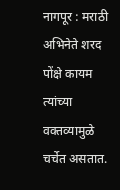नागपूर : मराठी अभिनेते शरद पोंक्षे कायम त्यांच्या वक्तव्यामुळे चर्चेत असतात.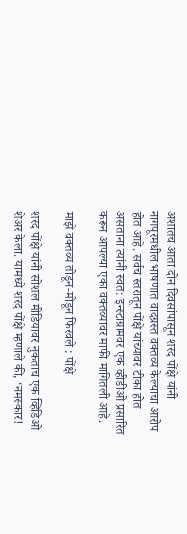अशातच आता दोन दिवसांपासून शरद पोंक्षे यांनी नागपूरमधील भाषणात वादग्रस्त वक्तव्य केल्याचा आरोप होत आहे. सर्वच स्तरातून पोंक्षे यांच्यावर टीका होत असताना त्यांनी स्वत: इन्स्टाग्रामवर एक व्हीडीओ प्रसारित करून आपल्या एका वक्तव्यावर माफी मागितली आहे.

माझे वक्तव्य तोडून-मोडून फिरवले : पोंक्षे

शरद पोंक्षे यांनी सोशल मीडियावर नुकताच एक व्हिडिओ शेअर केला. यामध्ये शरद पोंक्षे म्हणाले की, ‘नमस्कार!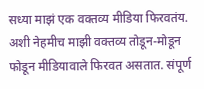सध्या माझं एक वक्तव्य मीडिया फिरवतंय. अशी नेहमीच माझी वक्तव्य तोडून-मोडून फोडून मीडियावाले फिरवत असतात. संपूर्ण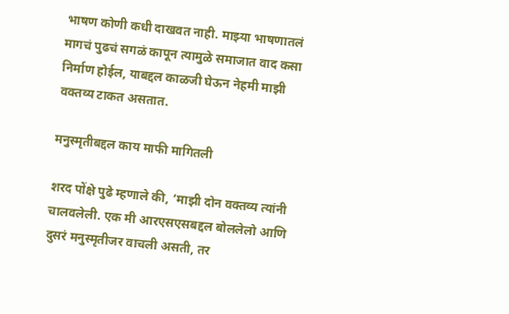भाषण कोणी कधी दाखवत नाही. माझ्या भाषणातलं मागचं पुढचं सगळं कापून त्यामुळे समाजात वाद कसा निर्माण होईल, याबद्दल काळजी घेऊन नेहमी माझी वक्तव्य टाकत असतात.

मनुस्मृतीबद्दल काय माफी मागितली

शरद पोंक्षे पुढे म्हणाले की, ‘माझी दोन वक्तव्य त्यांनी चालवलेली. एक मी आरएसएसबद्दल बोललेलो आणि दुसरं मनुस्मृतीजर वाचली असती, तर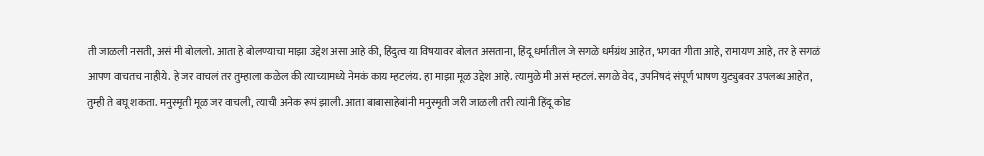ती जाळली नसती, असं मी बोललो. आता हे बोलण्याचा माझा उद्देश असा आहे की, हिंदुत्व या विषयावर बोलत असताना, हिंदू धर्मातील जे सगळे धर्मग्रंथ आहेत, भगवत गीता आहे, रामायण आहे, तर हे सगळं आपण वाचतच नाहीये. हे जर वाचलं तर तुम्हाला कळेल की त्याच्यामध्ये नेमकं काय म्हटलंय. हा माझा मूळ उद्देश आहे. त्यामुळे मी असं म्हटलं. सगळे वेद, उपनिषदं संपूर्ण भाषण युट्युबवर उपलब्ध आहेत, तुम्ही ते बघू शकता. मनुस्मृती मूळ जर वाचली, त्याची अनेक रूपं झाली. आता बाबासाहेबांनी मनुस्मृती जरी जाळली तरी त्यांनी हिंदू कोड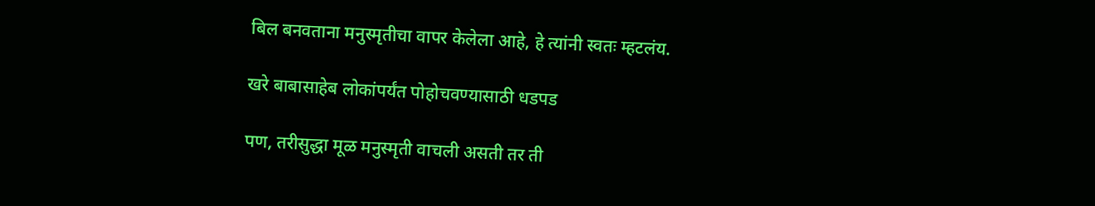बिल बनवताना मनुस्मृतीचा वापर केलेला आहे, हे त्यांनी स्वतः म्हटलंय.

खरे बाबासाहेब लोकांपर्यंत पोहोचवण्यासाठी धडपड

पण, तरीसुद्धा मूळ मनुस्मृती वाचली असती तर ती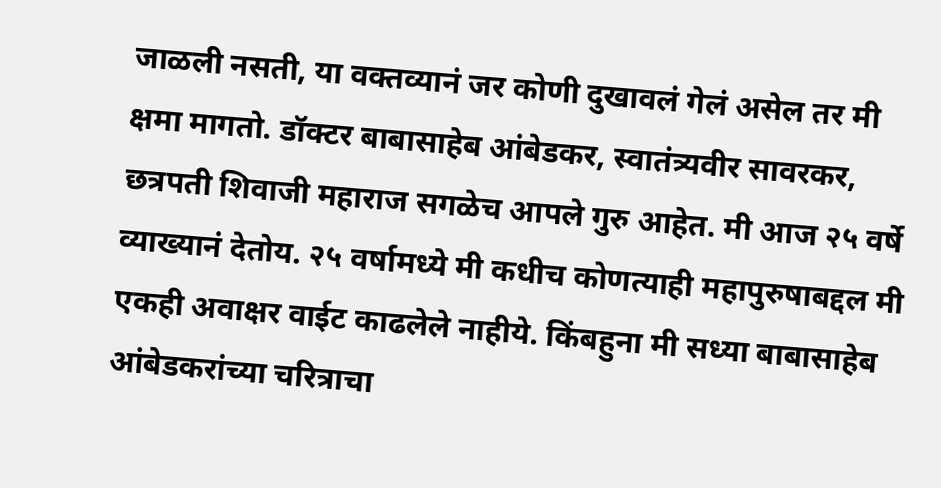जाळली नसती, या वक्तव्यानं जर कोणी दुखावलं गेलं असेल तर मी क्षमा मागतो. डॉक्टर बाबासाहेब आंबेडकर, स्वातंत्र्यवीर सावरकर, छत्रपती शिवाजी महाराज सगळेच आपले गुरु आहेत. मी आज २५ वर्षे व्याख्यानं देतोय. २५ वर्षामध्ये मी कधीच कोणत्याही महापुरुषाबद्दल मी एकही अवाक्षर वाईट काढलेले नाहीये. किंबहुना मी सध्या बाबासाहेब आंबेडकरांच्या चरित्राचा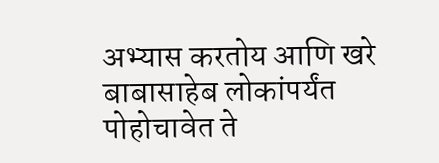अभ्यास करतोय आणि खरे बाबासाहेब लोकांपर्यंत पोहोचावेत ते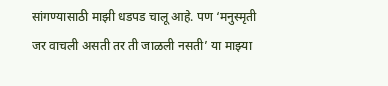सांगण्यासाठी माझी धडपड चालू आहे. पण ‘मनुस्मृती जर वाचली असती तर ती जाळली नसती’ या माझ्या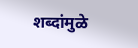शब्दांमुळे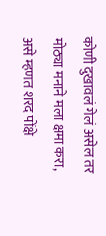कोणी दुखावलं गेलं असेल तर मोठ्या मनाने मला क्षमा करा, असे म्हणत शरद पोंक्षे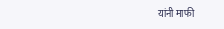यांनी माफी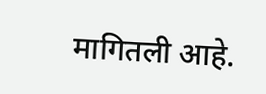मागितली आहे.